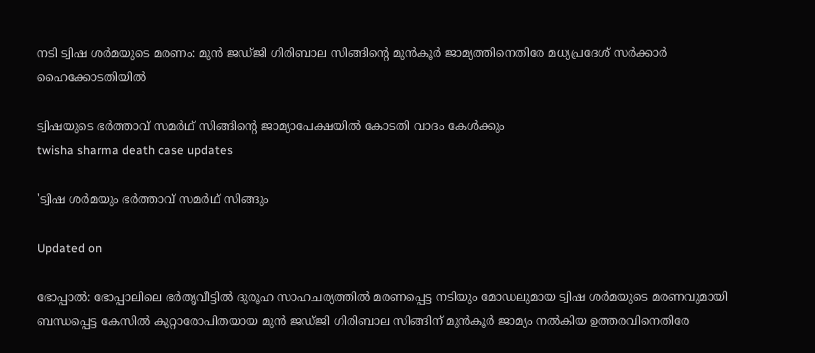നടി ട്വിഷ ശർമയുടെ മരണം: മുൻ ജഡ്ജി ഗിരിബാല സിങ്ങിന്‍റെ മുൻകൂർ ജാമ്യത്തിനെതിരേ മധ‍്യപ്രദേശ് സർക്കാർ ഹൈക്കോടതിയിൽ

ട്വിഷ‍യുടെ ഭർത്താവ് സമർഥ് സിങ്ങിന്‍റെ ജാമ‍്യാപേക്ഷയിൽ കോടതി വാദം കേൾക്കും
twisha sharma death case updates

'ട്വിഷ ശർമയും ഭർത്താവ് സമർഥ് സിങ്ങും

Updated on

ഭോപ്പാൽ: ഭോപ്പാലിലെ ഭർതൃവീട്ടിൽ ദുരൂഹ സാഹചര‍്യത്തിൽ മരണപ്പെട്ട നടിയും മോഡലുമായ ട്വിഷ ശർമയുടെ മരണവുമായി ബന്ധപ്പെട്ട കേസിൽ കുറ്റാരോപിതയായ മുൻ ജഡ്ജി ഗിരിബാല സിങ്ങിന് മുൻകൂർ ജാമ‍്യം നൽകിയ ഉത്തരവിനെതിരേ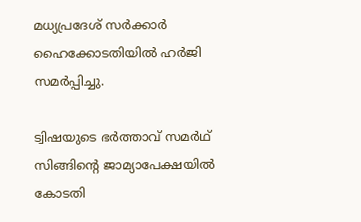മധ‍്യപ്രദേശ് സർക്കാർ ഹൈക്കോടതിയിൽ ഹർജി സമർപ്പിച്ചു.

ട്വിഷ‍യുടെ ഭർത്താവ് സമർഥ് സിങ്ങിന്‍റെ ജാമ‍്യാപേക്ഷയിൽ കോടതി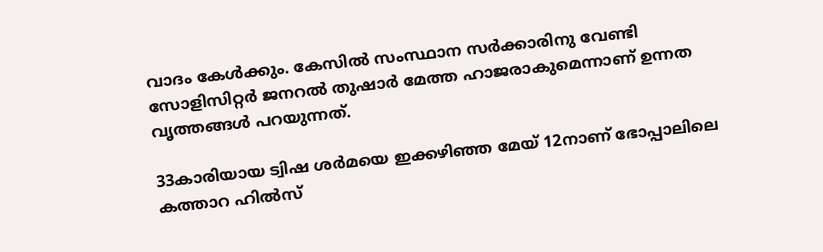വാദം കേൾക്കും. കേസിൽ സംസ്ഥാന സർക്കാരിനു വേണ്ടി സോളിസിറ്റർ ജനറൽ തുഷാർ മേത്ത ഹാജരാകുമെന്നാണ് ഉന്നത വൃത്തങ്ങൾ പറയുന്നത്.

33കാരിയായ ട്വിഷ ശർമയെ ഇക്കഴിഞ്ഞ മേയ് 12നാണ് ഭോപ്പാലിലെ കത്താറ ഹിൽസ്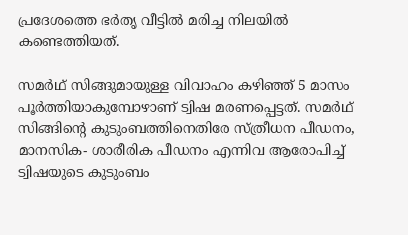പ്രദേശത്തെ ഭർതൃ വീട്ടിൽ മരിച്ച നിലയിൽ കണ്ടെത്തിയത്.

സമർഥ് സിങ്ങുമായുള്ള വിവാഹം കഴിഞ്ഞ് 5 മാസം പൂർത്തിയാകുമ്പോഴാണ് ട്വിഷ മരണപ്പെട്ടത്. സമർഥ് സിങ്ങിന്‍റെ കുടുംബത്തിനെതിരേ സ്ത്രീധന പീഡനം, മാനസിക- ശാരീരിക പീഡനം എന്നിവ ആരോപിച്ച് ട്വിഷയുടെ കുടുംബം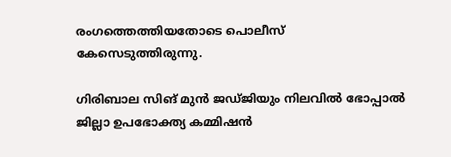രംഗത്തെത്തിയതോടെ പൊലീസ് കേസെടുത്തിരുന്നു.

ഗിരിബാല സിങ് മുൻ ജഡ്ജിയും നിലവിൽ ഭോപ്പാൽ ജില്ലാ ഉപഭോക്ത‍്യ കമ്മിഷൻ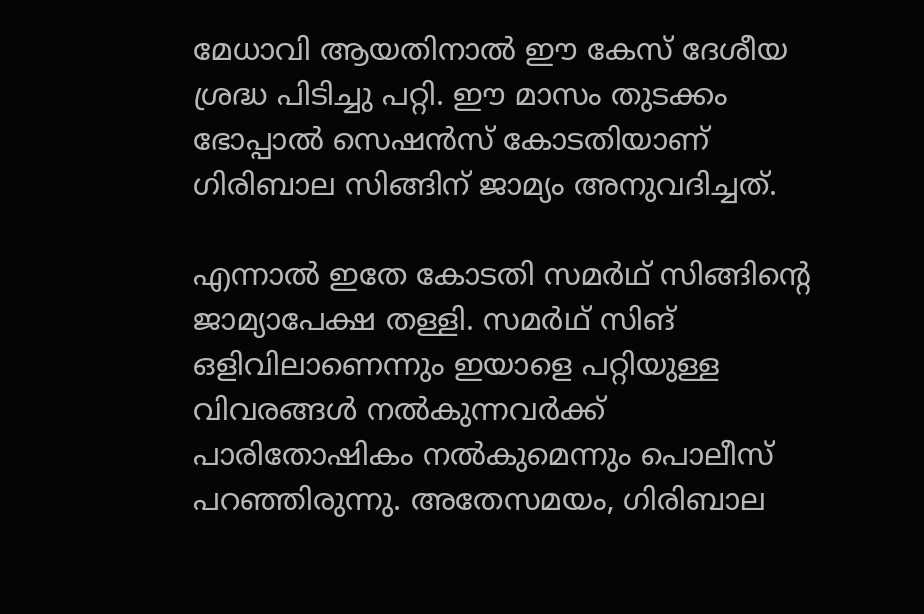മേധാവി ആയതിനാൽ ഈ കേസ് ദേശീയ ശ്രദ്ധ പിടിച്ചു പറ്റി. ഈ മാസം തുടക്കം ഭോപ്പാൽ സെഷൻസ് കോടതിയാണ് ഗിരിബാല സിങ്ങിന് ജാമ‍്യം അനുവദിച്ചത്.

എന്നാൽ ഇതേ കോടതി സമർഥ് സിങ്ങിന്‍റെ ജാമ‍്യാപേക്ഷ തള്ളി. സമർഥ് സിങ് ഒളിവിലാണെന്നും ഇയാളെ പറ്റിയുള്ള വിവരങ്ങൾ നൽകുന്നവർ‌ക്ക് പാരിതോഷികം നൽകുമെന്നും പൊലീസ് പറഞ്ഞിരുന്നു. അതേസമയം, ഗിരിബാല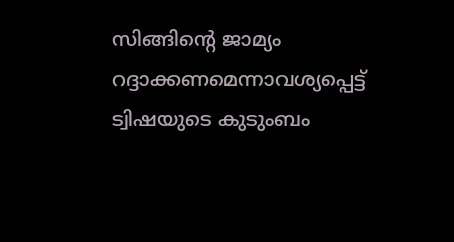സിങ്ങിന്‍റെ ജാമ‍്യം റദ്ദാക്കണമെന്നാവശ‍്യപ്പെട്ട് ട്വിഷയുടെ കുടുംബം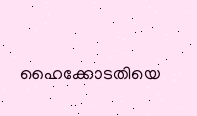ഹൈക്കോടതിയെ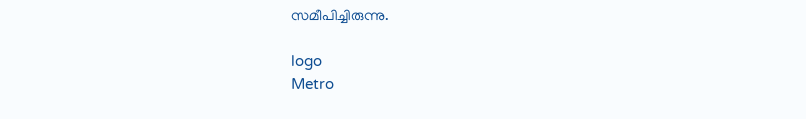സമീപിച്ചിരുന്നു.

logo
Metro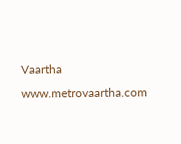Vaartha
www.metrovaartha.com